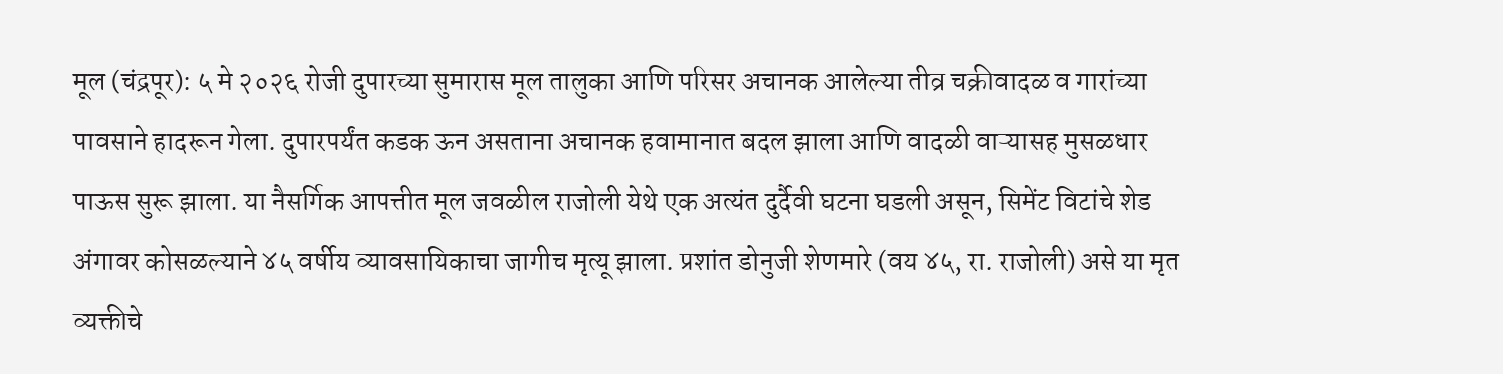मूल (चंद्रपूर): ५ मे २०२६ रोजी दुपारच्या सुमारास मूल तालुका आणि परिसर अचानक आलेल्या तीव्र चक्रीवादळ व गारांच्या पावसाने हादरून गेला. दुपारपर्यंत कडक ऊन असताना अचानक हवामानात बदल झाला आणि वादळी वाऱ्यासह मुसळधार पाऊस सुरू झाला. या नैसर्गिक आपत्तीत मूल जवळील राजोली येथे एक अत्यंत दुर्दैवी घटना घडली असून, सिमेंट विटांचे शेड अंगावर कोसळल्याने ४५ वर्षीय व्यावसायिकाचा जागीच मृत्यू झाला. प्रशांत डोनुजी शेणमारे (वय ४५, रा. राजोली) असे या मृत व्यक्तीचे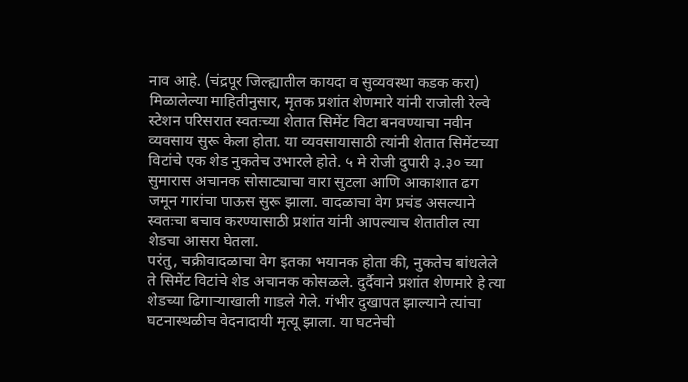नाव आहे. (चंद्रपूर जिल्ह्यातील कायदा व सुव्यवस्था कडक करा)
मिळालेल्या माहितीनुसार, मृतक प्रशांत शेणमारे यांनी राजोली रेल्वे स्टेशन परिसरात स्वतःच्या शेतात सिमेंट विटा बनवण्याचा नवीन व्यवसाय सुरू केला होता. या व्यवसायासाठी त्यांनी शेतात सिमेंटच्या विटांचे एक शेड नुकतेच उभारले होते. ५ मे रोजी दुपारी ३.३० च्या सुमारास अचानक सोसाट्याचा वारा सुटला आणि आकाशात ढग जमून गारांचा पाऊस सुरू झाला. वादळाचा वेग प्रचंड असल्याने स्वतःचा बचाव करण्यासाठी प्रशांत यांनी आपल्याच शेतातील त्या शेडचा आसरा घेतला.
परंतु, चक्रीवादळाचा वेग इतका भयानक होता की, नुकतेच बांधलेले ते सिमेंट विटांचे शेड अचानक कोसळले. दुर्दैवाने प्रशांत शेणमारे हे त्या शेडच्या ढिगाऱ्याखाली गाडले गेले. गंभीर दुखापत झाल्याने त्यांचा घटनास्थळीच वेदनादायी मृत्यू झाला. या घटनेची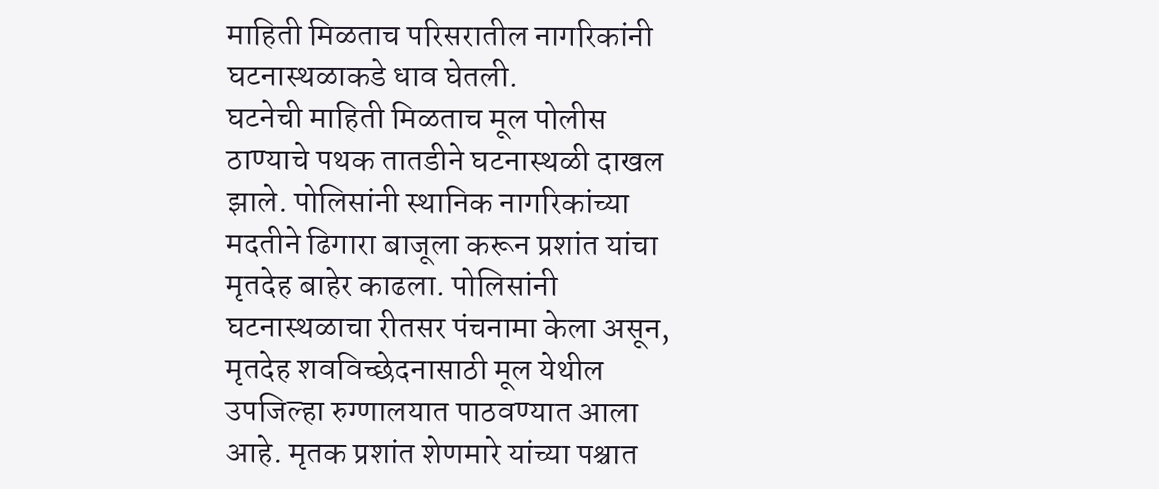माहिती मिळताच परिसरातील नागरिकांनी घटनास्थळाकडे धाव घेतली.
घटनेची माहिती मिळताच मूल पोलीस ठाण्याचे पथक तातडीने घटनास्थळी दाखल झाले. पोलिसांनी स्थानिक नागरिकांच्या मदतीने ढिगारा बाजूला करून प्रशांत यांचा मृतदेह बाहेर काढला. पोलिसांनी घटनास्थळाचा रीतसर पंचनामा केला असून, मृतदेह शवविच्छेदनासाठी मूल येथील उपजिल्हा रुग्णालयात पाठवण्यात आला आहे. मृतक प्रशांत शेणमारे यांच्या पश्चात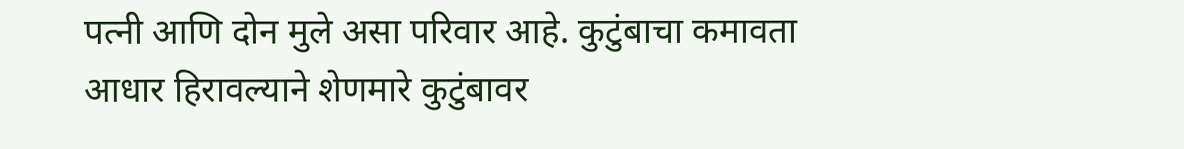पत्नी आणि दोन मुले असा परिवार आहे. कुटुंबाचा कमावता आधार हिरावल्याने शेणमारे कुटुंबावर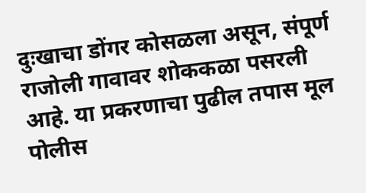दुःखाचा डोंगर कोसळला असून, संपूर्ण राजोली गावावर शोककळा पसरली आहे. या प्रकरणाचा पुढील तपास मूल पोलीस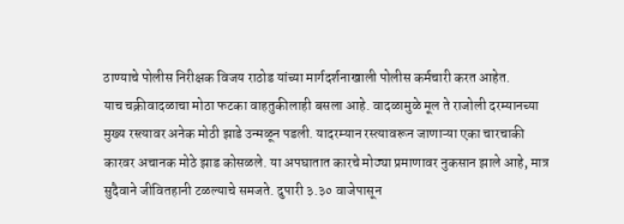ठाण्याचे पोलीस निरीक्षक विजय राठोड यांच्या मार्गदर्शनाखाली पोलीस कर्मचारी करत आहेत.
याच चक्रीवादळाचा मोठा फटका वाहतुकीलाही बसला आहे. वादळामुळे मूल ते राजोली दरम्यानच्या मुख्य रस्त्यावर अनेक मोठी झाडे उन्मळून पडली. यादरम्यान रस्त्यावरून जाणाऱ्या एका चारचाकी कारवर अचानक मोठे झाड कोसळले. या अपघातात कारचे मोठ्या प्रमाणावर नुकसान झाले आहे, मात्र सुदैवाने जीवितहानी टळल्याचे समजते. दुपारी ३.३० वाजेपासून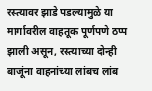रस्त्यावर झाडे पडल्यामुळे या मार्गावरील वाहतूक पूर्णपणे ठप्प झाली असून, रस्त्याच्या दोन्ही बाजूंना वाहनांच्या लांबच लांब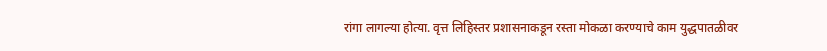रांगा लागल्या होत्या. वृत्त लिहिस्तर प्रशासनाकडून रस्ता मोकळा करण्याचे काम युद्धपातळीवर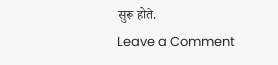सुरू होते.
Leave a Comment